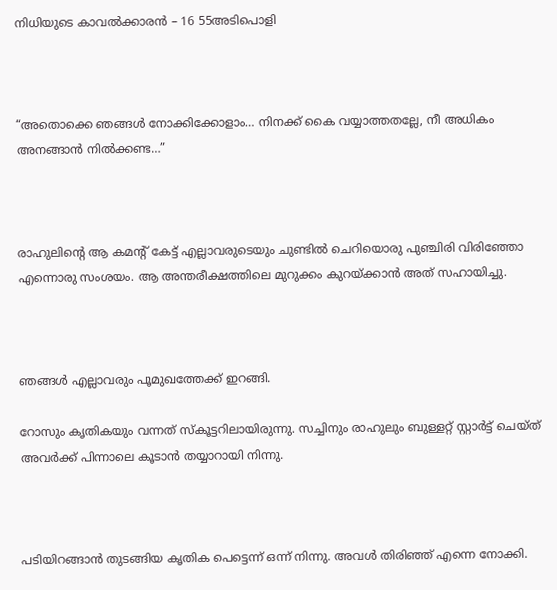നിധിയുടെ കാവൽക്കാരൻ – 16 55അടിപൊളി



“അതൊക്കെ ഞങ്ങൾ നോക്കിക്കോളാം… നിനക്ക് കൈ വയ്യാത്തതല്ലേ, നീ അധികം അനങ്ങാൻ നിൽക്കണ്ട…”



രാഹുലിന്റെ ആ കമന്റ് കേട്ട് എല്ലാവരുടെയും ചുണ്ടിൽ ചെറിയൊരു പുഞ്ചിരി വിരിഞ്ഞോ എന്നൊരു സംശയം. ആ അന്തരീക്ഷത്തിലെ മുറുക്കം കുറയ്ക്കാൻ അത് സഹായിച്ചു.



ഞങ്ങൾ എല്ലാവരും പൂമുഖത്തേക്ക് ഇറങ്ങി.

റോസും കൃതികയും വന്നത് സ്കൂട്ടറിലായിരുന്നു. സച്ചിനും രാഹുലും ബുള്ളറ്റ് സ്റ്റാർട്ട് ചെയ്ത് അവർക്ക് പിന്നാലെ കൂടാൻ തയ്യാറായി നിന്നു.



പടിയിറങ്ങാൻ തുടങ്ങിയ കൃതിക പെട്ടെന്ന് ഒന്ന് നിന്നു. അവൾ തിരിഞ്ഞ് എന്നെ നോക്കി.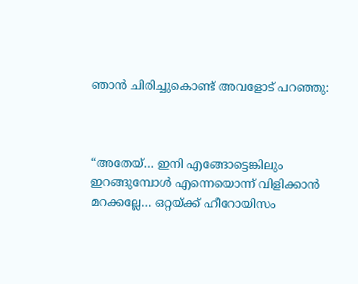ഞാൻ ചിരിച്ചുകൊണ്ട് അവളോട് പറഞ്ഞു:



“അതേയ്… ഇനി എങ്ങോട്ടെങ്കിലും ഇറങ്ങുമ്പോൾ എന്നെയൊന്ന് വിളിക്കാൻ മറക്കല്ലേ… ഒറ്റയ്ക്ക് ഹീറോയിസം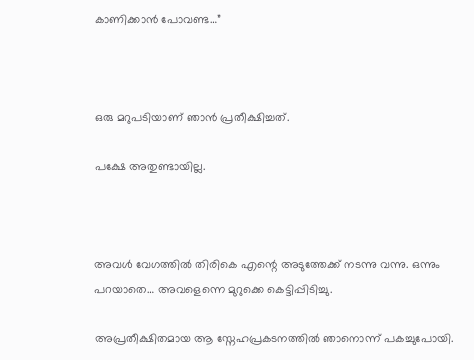കാണിക്കാൻ പോവണ്ട…”



ഒരു മറുപടിയാണ് ഞാൻ പ്രതീക്ഷിച്ചത്.

പക്ഷേ അതുണ്ടായില്ല.



അവൾ വേഗത്തിൽ തിരികെ എന്റെ അടുത്തേക്ക് നടന്നു വന്നു. ഒന്നും പറയാതെ… അവളെന്നെ മുറുക്കെ കെട്ടിപ്പിടിച്ചു.

അപ്രതീക്ഷിതമായ ആ സ്നേഹപ്രകടനത്തിൽ ഞാനൊന്ന് പകച്ചുപോയി.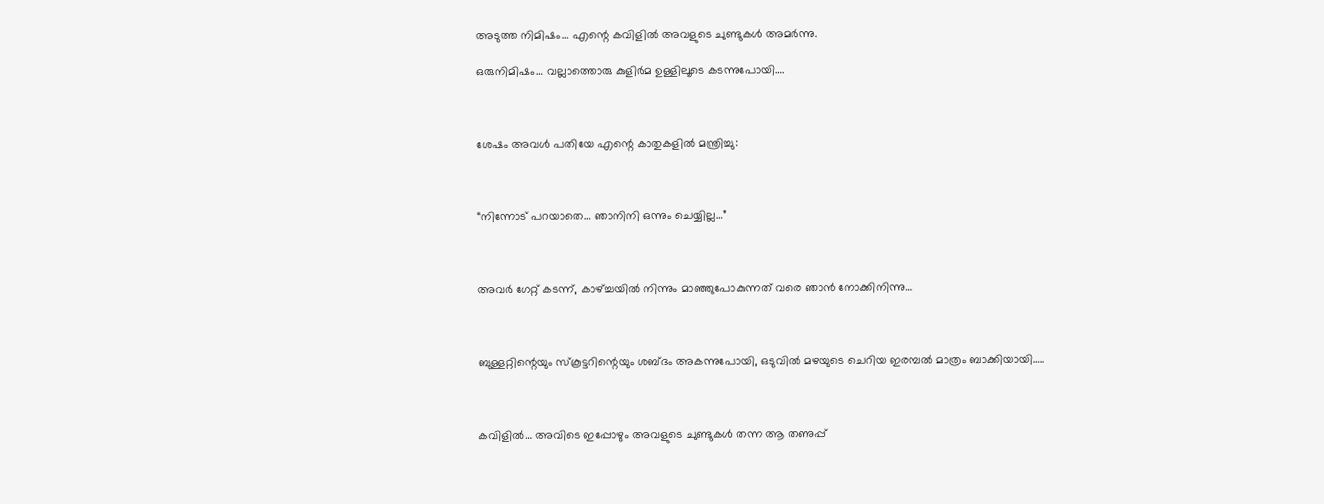അടുത്ത നിമിഷം… എന്റെ കവിളിൽ അവളുടെ ചുണ്ടുകൾ അമർന്നു.

ഒരുനിമിഷം… വല്ലാത്തൊരു കുളിർമ ഉള്ളിലൂടെ കടന്നുപോയി….



ശേഷം അവൾ പതിയേ എന്റെ കാതുകളിൽ മന്ത്രിച്ചു:



“നിന്നോട് പറയാതെ… ഞാനിനി ഒന്നും ചെയ്യില്ല…”



അവർ ഗേറ്റ് കടന്ന്, കാഴ്ച്ചയിൽ നിന്നും മാഞ്ഞുപോകുന്നത് വരെ ഞാൻ നോക്കിനിന്നു…



ബുള്ളറ്റിന്റെയും സ്കൂട്ടറിന്റെയും ശബ്ദം അകന്നുപോയി, ഒടുവിൽ മഴയുടെ ചെറിയ ഇരമ്പൽ മാത്രം ബാക്കിയായി…..



കവിളിൽ… അവിടെ ഇപ്പോഴും അവളുടെ ചുണ്ടുകൾ തന്ന ആ തണുപ്പ്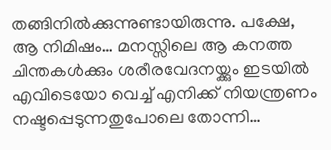തങ്ങിനിൽക്കുന്നുണ്ടായിരുന്നു. പക്ഷേ, ആ നിമിഷം… മനസ്സിലെ ആ കനത്ത ചിന്തകൾക്കും ശരീരവേദനയ്ക്കും ഇടയിൽ എവിടെയോ വെച്ച് എനിക്ക് നിയന്ത്രണം നഷ്ടപ്പെടുന്നതുപോലെ തോന്നി…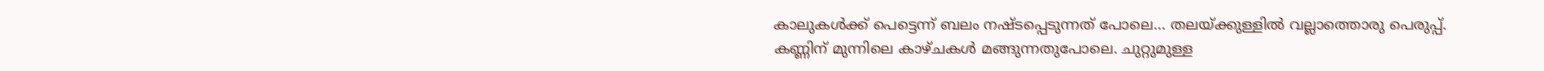കാലുകൾക്ക് പെട്ടെന്ന് ബലം നഷ്ടപ്പെടുന്നത് പോലെ… തലയ്ക്കുള്ളിൽ വല്ലാത്തൊരു പെരുപ്പ്. കണ്ണിന് മുന്നിലെ കാഴ്ചകൾ മങ്ങുന്നതുപോലെ. ചുറ്റുമുള്ള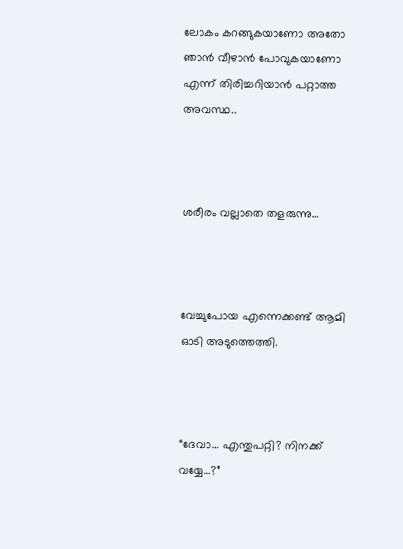ലോകം കറങ്ങുകയാണോ അതോ ഞാൻ വീഴാൻ പോവുകയാണോ എന്ന് തിരിച്ചറിയാൻ പറ്റാത്ത അവസ്ഥ..



ശരീരം വല്ലാതെ തളരുന്നു…



വേച്ചുപോയ എന്നെക്കണ്ട് ആമി ഓടി അടുത്തെത്തി.



“ദേവാ… എന്തുപറ്റി? നിനക്ക് വയ്യേ…?”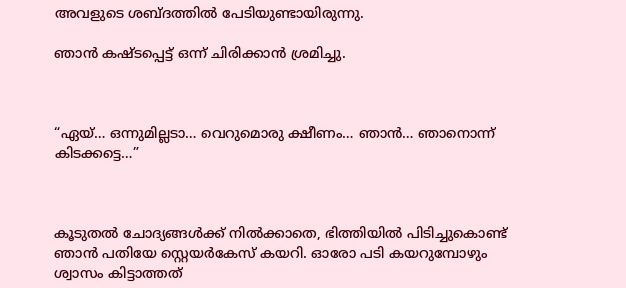അവളുടെ ശബ്ദത്തിൽ പേടിയുണ്ടായിരുന്നു.

ഞാൻ കഷ്ടപ്പെട്ട് ഒന്ന് ചിരിക്കാൻ ശ്രമിച്ചു.



“ഏയ്… ഒന്നുമില്ലടാ… വെറുമൊരു ക്ഷീണം… ഞാൻ… ഞാനൊന്ന് കിടക്കട്ടെ…”



കൂടുതൽ ചോദ്യങ്ങൾക്ക് നിൽക്കാതെ, ഭിത്തിയിൽ പിടിച്ചുകൊണ്ട് ഞാൻ പതിയേ സ്റ്റെയർകേസ് കയറി. ഓരോ പടി കയറുമ്പോഴും ശ്വാസം കിട്ടാത്തത്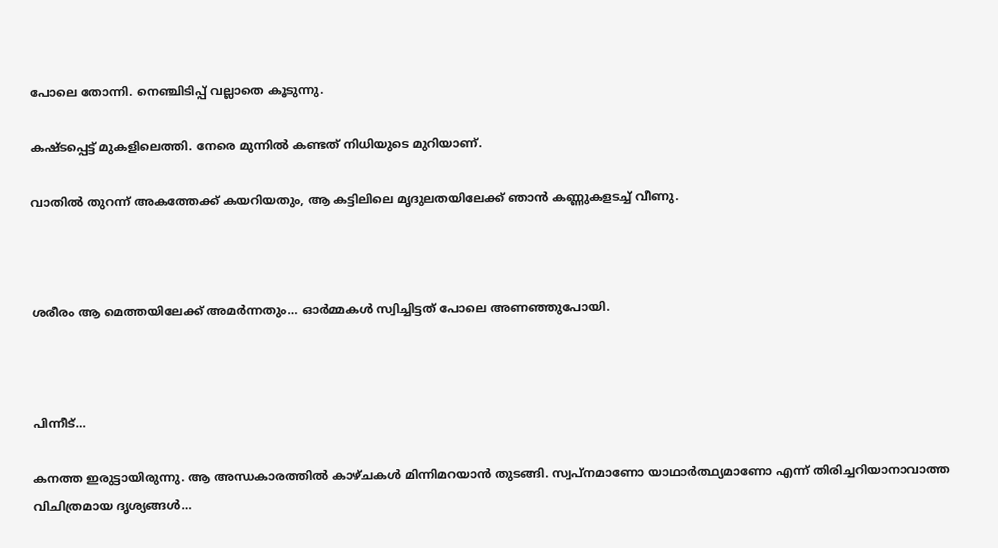പോലെ തോന്നി. നെഞ്ചിടിപ്പ് വല്ലാതെ കൂടുന്നു.

കഷ്ടപ്പെട്ട് മുകളിലെത്തി. നേരെ മുന്നിൽ കണ്ടത് നിധിയുടെ മുറിയാണ്.

വാതിൽ തുറന്ന് അകത്തേക്ക് കയറിയതും, ആ കട്ടിലിലെ മൃദുലതയിലേക്ക് ഞാൻ കണ്ണുകളടച്ച് വീണു.



ശരീരം ആ മെത്തയിലേക്ക് അമർന്നതും… ഓർമ്മകൾ സ്വിച്ചിട്ടത് പോലെ അണഞ്ഞുപോയി.



പിന്നീട്…

കനത്ത ഇരുട്ടായിരുന്നു. ആ അന്ധകാരത്തിൽ കാഴ്ചകൾ മിന്നിമറയാൻ തുടങ്ങി. സ്വപ്നമാണോ യാഥാർത്ഥ്യമാണോ എന്ന് തിരിച്ചറിയാനാവാത്ത വിചിത്രമായ ദൃശ്യങ്ങൾ…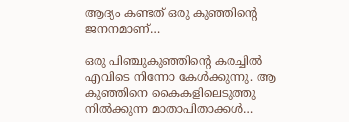ആദ്യം കണ്ടത് ഒരു കുഞ്ഞിന്റെ ജനനമാണ്…

ഒരു പിഞ്ചുകുഞ്ഞിന്റെ കരച്ചിൽ എവിടെ നിന്നോ കേൾക്കുന്നു. ആ കുഞ്ഞിനെ കൈകളിലെടുത്തു നിൽക്കുന്ന മാതാപിതാക്കൾ…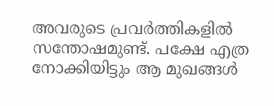അവരുടെ പ്രവർത്തികളിൽ സന്തോഷമുണ്ട്. പക്ഷേ എത്ര നോക്കിയിട്ടും ആ മുഖങ്ങൾ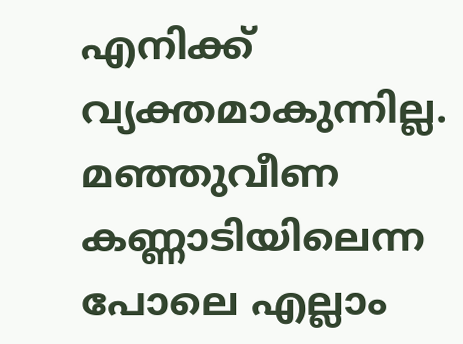എനിക്ക് വ്യക്തമാകുന്നില്ല. മഞ്ഞുവീണ കണ്ണാടിയിലെന്ന പോലെ എല്ലാം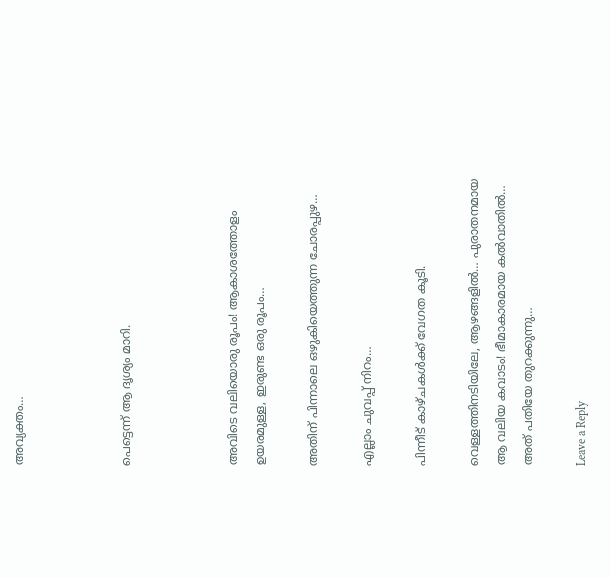അവ്യക്തം…



പെട്ടെന്ന് ആ ദൃശ്യം മാറി.



അവിടെ വലിയൊരു രൂപം! ആകാശത്തോളം ഉയരമുള്ള, ഇരുണ്ട ഒരു രൂപം…

അതിന് പിന്നാലെ ഒഴുകിയെത്തുന്ന ചോരപ്പുഴ…

എല്ലാം ചുവപ്പ് നിറം…

പിന്നീട് കാഴ്ചകൾക്ക് വേഗത കൂടി.

വെള്ളത്തിനടിയിലേ, ആഴങ്ങളിൽ… പുരാതനമായ ആ വലിയ കവാടം! ഭീമാകാരമായ കൽവാതിൽ… അത് പതിയേ തുറക്കുന്നു…

Leave a Reply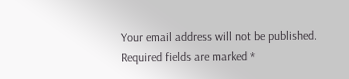Your email address will not be published. Required fields are marked *